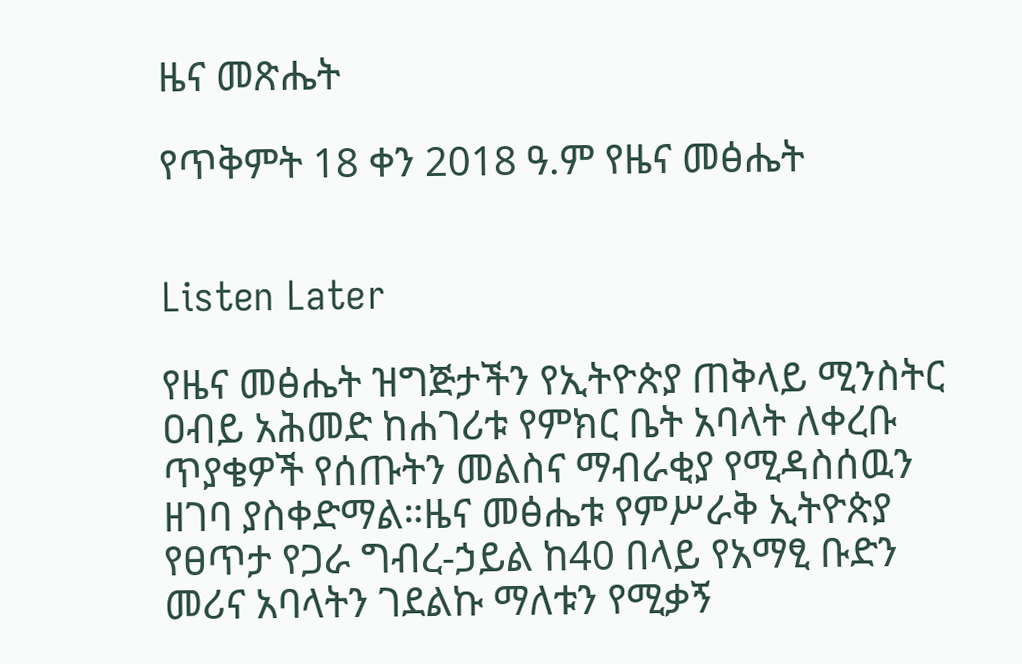ዜና መጽሔት

የጥቅምት 18 ቀን 2018 ዓ.ም የዜና መፅሔት


Listen Later

የዜና መፅሔት ዝግጅታችን የኢትዮጵያ ጠቅላይ ሚንስትር ዐብይ አሕመድ ከሐገሪቱ የምክር ቤት አባላት ለቀረቡ ጥያቄዎች የሰጡትን መልስና ማብራቂያ የሚዳስሰዉን ዘገባ ያስቀድማል።ዜና መፅሔቱ የምሥራቅ ኢትዮጵያ የፀጥታ የጋራ ግብረ-ኃይል ከ40 በላይ የአማፂ ቡድን መሪና አባላትን ገደልኩ ማለቱን የሚቃኝ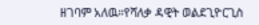ዘገባም አለዉ።የሻለቃ ዳዊት ወልደጊዮርጊስ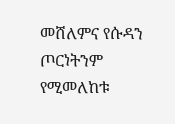መሸለምና የሱዳን ጦርነትንም የሚመለከቱ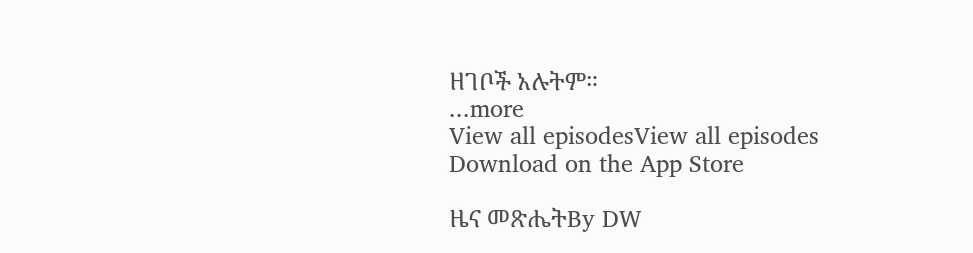ዘገቦች አሉትም።
...more
View all episodesView all episodes
Download on the App Store

ዜና መጽሔትBy DW